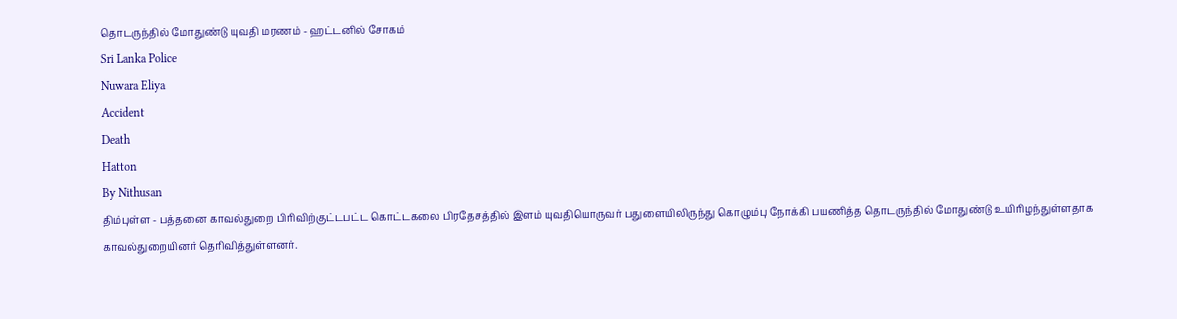தொடருந்தில் மோதுண்டு யுவதி மரணம் - ஹட்டனில் சோகம்
Sri Lanka Police
Nuwara Eliya
Accident
Death
Hatton
By Nithusan
திம்புள்ள - பத்தனை காவல்துறை பிரிவிற்குட்டபட்ட கொட்டகலை பிரதேசத்தில் இளம் யுவதியொருவர் பதுளையிலிருந்து கொழும்பு நோக்கி பயணித்த தொடருந்தில் மோதுண்டு உயிரிழந்துள்ளதாக காவல்துறையினர் தெரிவித்துள்ளனர்.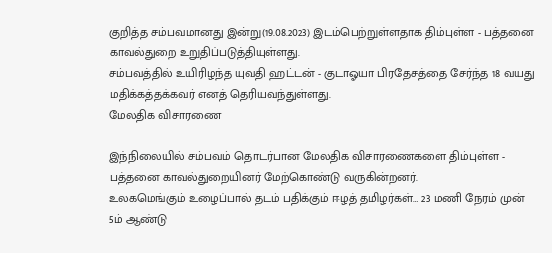குறித்த சம்பவமானது இன்று(19.08.2023) இடம்பெற்றுள்ளதாக திம்புள்ள - பத்தனை காவல்துறை உறுதிப்படுத்தியுள்ளது.
சம்பவத்தில் உயிரிழந்த யுவதி ஹட்டன் - குடாஓயா பிரதேசத்தை சேர்ந்த 18 வயது மதிக்கத்தக்கவர் எனத் தெரியவந்துள்ளது.
மேலதிக விசாரணை

இந்நிலையில் சம்பவம் தொடர்பான மேலதிக விசாரணைகளை திம்புள்ள - பத்தனை காவல்துறையினர் மேற்கொண்டு வருகின்றனர்.
உலகமெங்கும் உழைப்பால் தடம் பதிக்கும் ஈழத் தமிழர்கள்… 23 மணி நேரம் முன்
5ம் ஆண்டு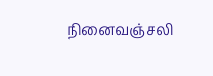நினைவஞ்சலி